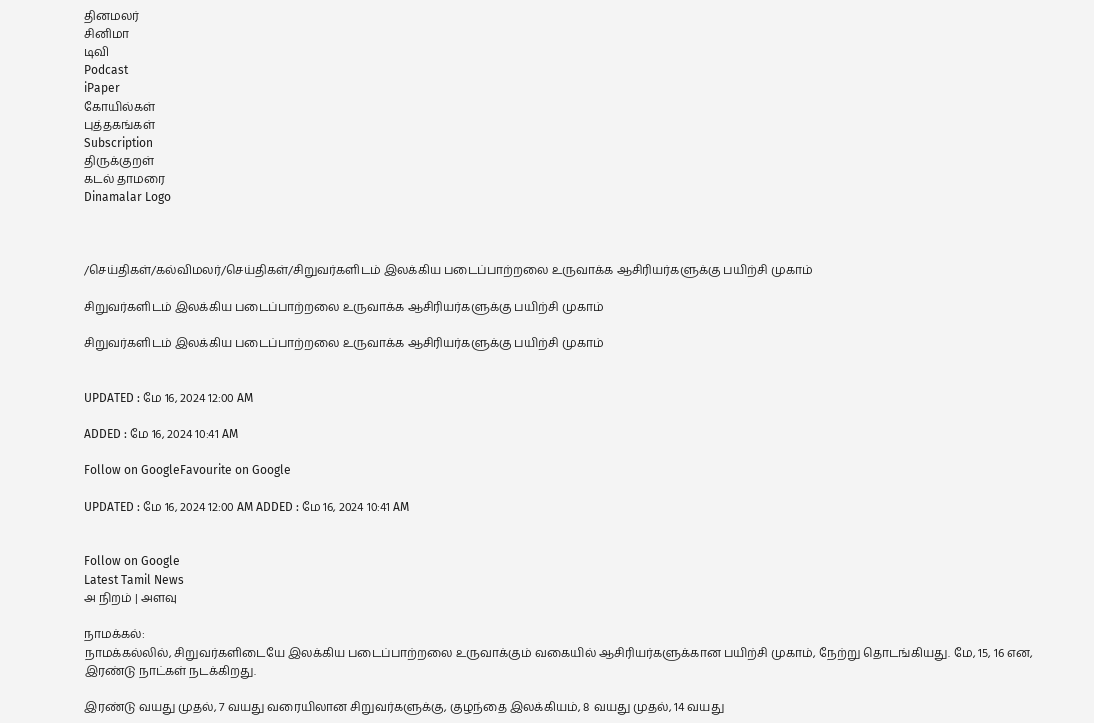தினமலர்
சினிமா
டிவி
Podcast
iPaper
கோயில்கள்
புத்தகங்கள்
Subscription
திருக்குறள்
கடல் தாமரை
Dinamalar Logo



/செய்திகள்/கல்விமலர்/செய்திகள்/சிறுவர்களிடம் இலக்கிய படைப்பாற்றலை உருவாக்க ஆசிரியர்களுக்கு பயிற்சி முகாம்

சிறுவர்களிடம் இலக்கிய படைப்பாற்றலை உருவாக்க ஆசிரியர்களுக்கு பயிற்சி முகாம்

சிறுவர்களிடம் இலக்கிய படைப்பாற்றலை உருவாக்க ஆசிரியர்களுக்கு பயிற்சி முகாம்


UPDATED : மே 16, 2024 12:00 AM

ADDED : மே 16, 2024 10:41 AM

Follow on GoogleFavourite on Google

UPDATED : மே 16, 2024 12:00 AM ADDED : மே 16, 2024 10:41 AM


Follow on Google
Latest Tamil News
அ நிறம் | அளவு

நாமக்கல்:
நாமக்கல்லில், சிறுவர்களிடையே இலக்கிய படைப்பாற்றலை உருவாக்கும் வகையில் ஆசிரியர்களுக்கான பயிற்சி முகாம், நேற்று தொடங்கியது. மே, 15, 16 என, இரண்டு நாட்கள் நடக்கிறது.

இரண்டு வயது முதல், 7 வயது வரையிலான சிறுவர்களுக்கு, குழந்தை இலக்கியம், 8 வயது முதல், 14 வயது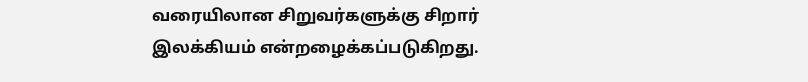வரையிலான சிறுவர்களுக்கு சிறார் இலக்கியம் என்றழைக்கப்படுகிறது.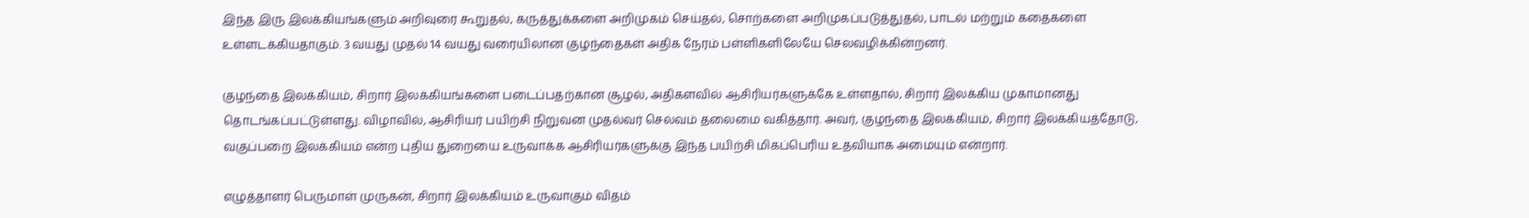இந்த இரு இலக்கியங்களும் அறிவுரை கூறுதல், கருத்துக்களை அறிமுகம் செய்தல், சொற்களை அறிமுகப்படுத்துதல், பாடல் மற்றும் கதைகளை உள்ளடக்கியதாகும். 3 வயது முதல் 14 வயது வரையிலான குழந்தைகள் அதிக நேரம் பள்ளிகளிலேயே செலவழிக்கின்றனர்.

குழந்தை இலக்கியம், சிறார் இலக்கியங்களை படைப்பதற்கான சூழல், அதிகளவில் ஆசிரியர்களுக்கே உள்ளதால், சிறார் இலக்கிய முகாமானது தொடங்கப்பட்டுள்ளது. விழாவில், ஆசிரியர் பயிற்சி நிறுவன முதல்வர் செல்வம் தலைமை வகித்தார். அவர், குழந்தை இலக்கியம், சிறார் இலக்கியத்தோடு, வகுப்பறை இலக்கியம் என்ற புதிய துறையை உருவாக்க ஆசிரியர்களுக்கு இந்த பயிற்சி மிகப்பெரிய உதவியாக அமையும் என்றார்.

எழுத்தாளர் பெருமாள் முருகன், சிறார் இலக்கியம் உருவாகும் விதம்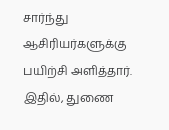சார்ந்து ஆசிரியர்களுக்கு பயிற்சி அளித்தார். இதில், துணை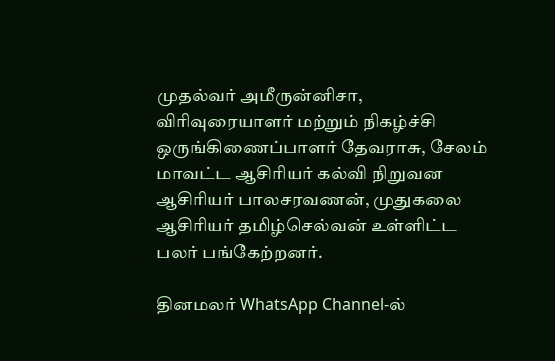முதல்வர் அமீருன்னிசா, விரிவுரையாளர் மற்றும் நிகழ்ச்சி ஒருங்கிணைப்பாளர் தேவராசு, சேலம் மாவட்ட ஆசிரியர் கல்வி நிறுவன ஆசிரியர் பாலசரவணன், முதுகலை ஆசிரியர் தமிழ்செல்வன் உள்ளிட்ட பலர் பங்கேற்றனர்.

தினமலர் WhatsApp Channel-ல்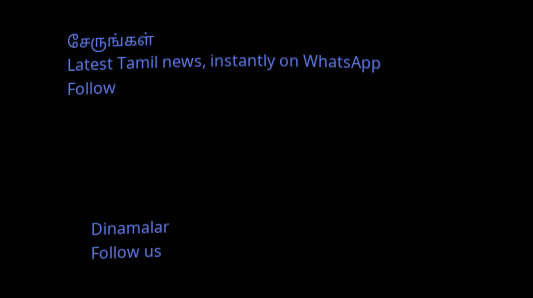சேருங்கள்
Latest Tamil news, instantly on WhatsApp
Follow





      Dinamalar
      Follow us